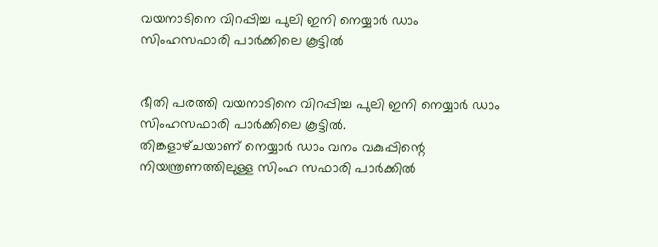വയനാടിനെ വിറപ്പിച്ച പുലി ഇനി നെയ്യാര്‍ ഡാം സിംഹസഫാരി പാര്‍ക്കിലെ കൂട്ടില്‍


ഭീതി പരത്തി വയനാടിനെ വിറപ്പിച്ച പുലി ഇനി നെയ്യാര്‍ ഡാം സിംഹസഫാരി പാര്‍ക്കിലെ കൂട്ടില്‍.
തിങ്കളാഴ്‌ചയാണ്‌ നെയ്യാര്‍ ഡാം വനം വകുപ്പിന്റെ നിയന്ത്രണത്തിലുള്ള സിംഹ സഫാരി പാര്‍ക്കില്‍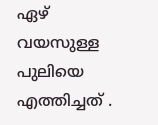ഏഴ്‌ വയസുള്ള പുലിയെ എത്തിച്ചത്‌ .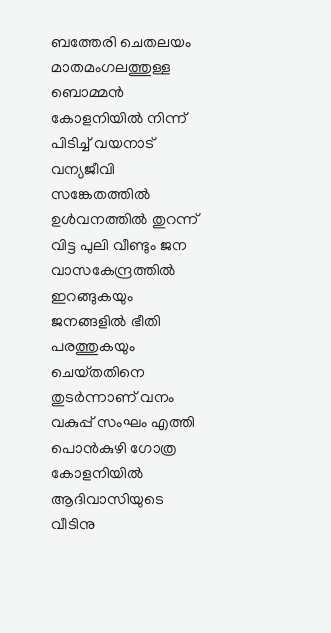ബത്തേരി ചെതലയം മാതമംഗലത്തുള്ള ബൊമ്മന്‍ കോളനിയില്‍ നിന്ന്‌ പിടിച്ച്‌ വയനാട്‌ വന്യജീവി സങ്കേതത്തില്‍ ഉള്‍വനത്തില്‍ തുറന്ന്‌ വിട്ട പുലി വീണ്ടും ജന വാസകേന്ദ്രത്തില്‍ ഇറങ്ങുകയും ജനങ്ങളില്‍ ഭീതി പരത്തുകയും ചെയ്‌തതിനെ തുടര്‍ന്നാണ്‌ വനം വകുപ്പ്‌ സംഘം എത്തി പൊന്‍കുഴി ഗോത്ര കോളനിയില്‍ ആദിവാസിയുടെ വീടിനു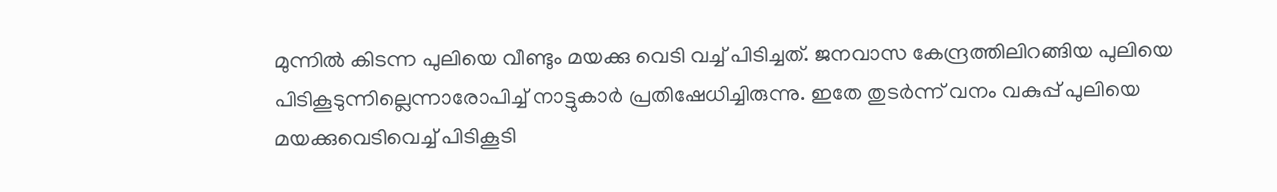മുന്നില്‍ കിടന്ന പുലിയെ വീണ്ടും മയക്കു വെടി വച്ച്‌ പിടിച്ചത്‌. ജനവാസ കേന്ദ്രത്തിലിറങ്ങിയ പുലിയെ പിടികൂടുന്നില്ലെന്നാരോപിച്ച്‌ നാട്ടുകാര്‍ പ്രതിഷേധിച്ചിരുന്നു. ഇതേ തുടര്‍ന്ന്‌ വനം വകുപ്പ്‌ പുലിയെ മയക്കുവെടിവെച്ച്‌ പിടികൂടി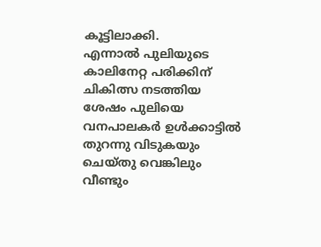കൂട്ടിലാക്കി.
എന്നാല്‍ പുലിയുടെ കാലിനേറ്റ പരിക്കിന്‌ ചികിത്സ നടത്തിയ ശേഷം പുലിയെ വനപാലകര്‍ ഉള്‍ക്കാട്ടില്‍ തുറന്നു വിടുകയും ചെയ്‌തു വെങ്കിലും വീണ്ടും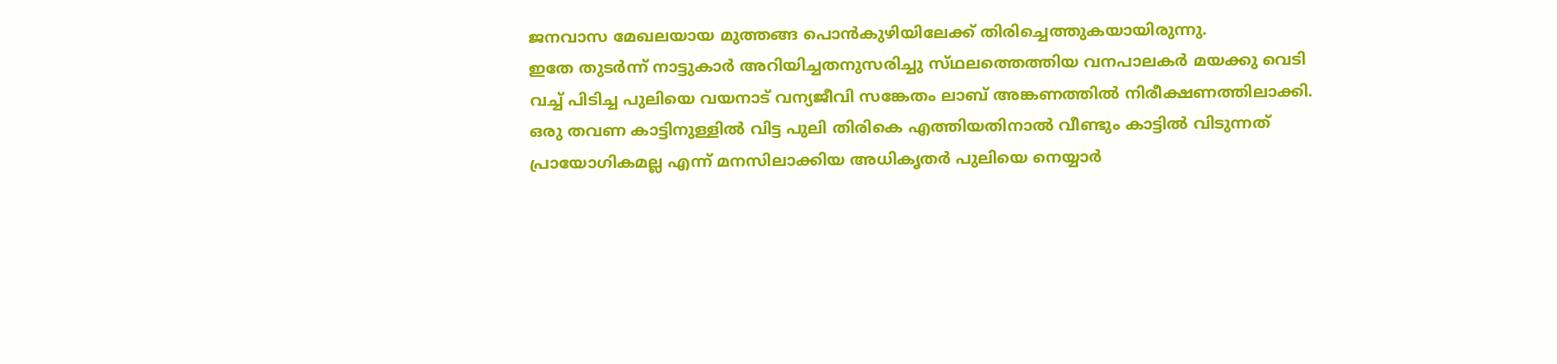ജനവാസ മേഖലയായ മുത്തങ്ങ പൊന്‍കുഴിയിലേക്ക്‌ തിരിച്ചെത്തുകയായിരുന്നു.
ഇതേ തുടര്‍ന്ന്‌ നാട്ടുകാര്‍ അറിയിച്ചതനുസരിച്ചു സ്‌ഥലത്തെത്തിയ വനപാലകര്‍ മയക്കു വെടി വച്ച്‌ പിടിച്ച പുലിയെ വയനാട്‌ വന്യജീവി സങ്കേതം ലാബ്‌ അങ്കണത്തില്‍ നിരീക്ഷണത്തിലാക്കി. ഒരു തവണ കാട്ടിനുള്ളില്‍ വിട്ട പുലി തിരികെ എത്തിയതിനാല്‍ വീണ്ടും കാട്ടില്‍ വിടുന്നത്‌ പ്രായോഗികമല്ല എന്ന്‌ മനസിലാക്കിയ അധികൃതര്‍ പുലിയെ നെയ്യാര്‍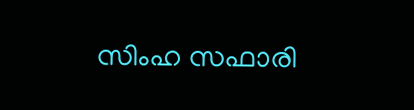സിംഹ സഫാരി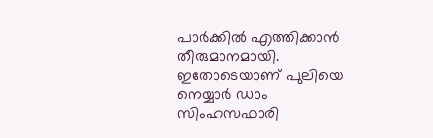പാര്‍ക്കില്‍ എത്തിക്കാന്‍ തീരുമാനമായി. ഇതോടെയാണ്‌ പുലിയെ നെയ്യാര്‍ ഡാം സിംഹസഫാരി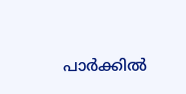പാര്‍ക്കില്‍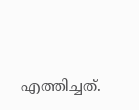എത്തിച്ചത്‌.